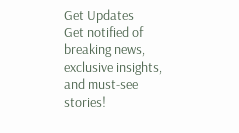Get Updates
Get notified of breaking news, exclusive insights, and must-see stories!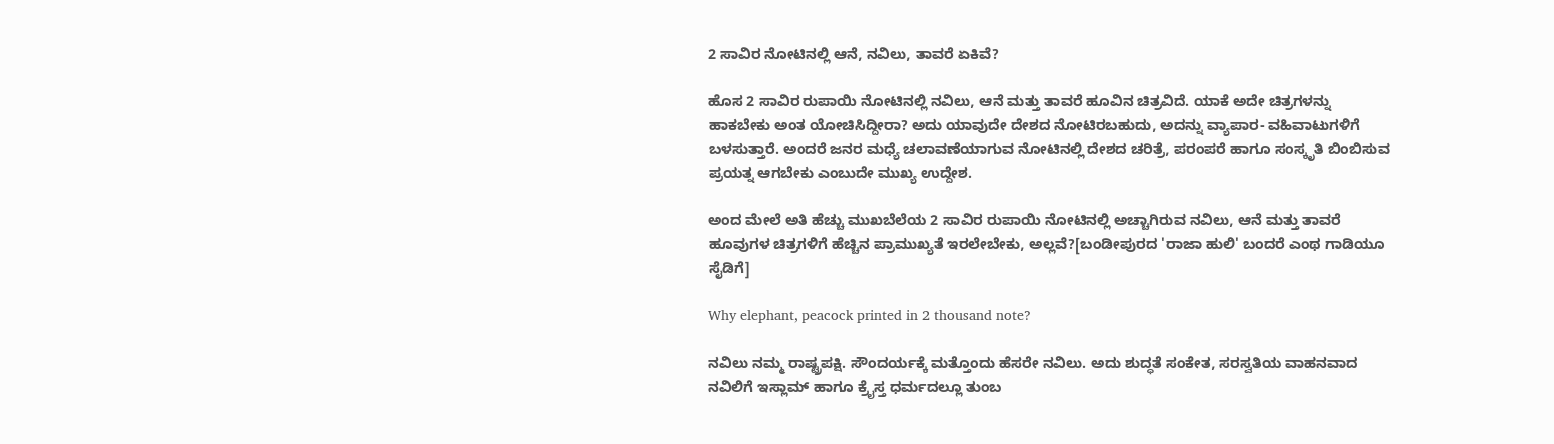2 ಸಾವಿರ ನೋಟಿನಲ್ಲಿ ಆನೆ, ನವಿಲು, ತಾವರೆ ಏಕಿವೆ?

ಹೊಸ 2 ಸಾವಿರ ರುಪಾಯಿ ನೋಟಿನಲ್ಲಿ ನವಿಲು, ಆನೆ ಮತ್ತು ತಾವರೆ ಹೂವಿನ ಚಿತ್ರವಿದೆ. ಯಾಕೆ ಅದೇ ಚಿತ್ರಗಳನ್ನು ಹಾಕಬೇಕು ಅಂತ ಯೋಚಿಸಿದ್ದೀರಾ? ಅದು ಯಾವುದೇ ದೇಶದ ನೋಟಿರಬಹುದು, ಅದನ್ನು ವ್ಯಾಪಾರ- ವಹಿವಾಟುಗಳಿಗೆ ಬಳಸುತ್ತಾರೆ. ಅಂದರೆ ಜನರ ಮಧ್ಯೆ ಚಲಾವಣೆಯಾಗುವ ನೋಟಿನಲ್ಲಿ ದೇಶದ ಚರಿತ್ರೆ, ಪರಂಪರೆ ಹಾಗೂ ಸಂಸ್ಕೃತಿ ಬಿಂಬಿಸುವ ಪ್ರಯತ್ನ ಆಗಬೇಕು ಎಂಬುದೇ ಮುಖ್ಯ ಉದ್ದೇಶ.

ಅಂದ ಮೇಲೆ ಅತಿ ಹೆಚ್ಚು ಮುಖಬೆಲೆಯ 2 ಸಾವಿರ ರುಪಾಯಿ ನೋಟಿನಲ್ಲಿ ಅಚ್ಚಾಗಿರುವ ನವಿಲು, ಆನೆ ಮತ್ತು ತಾವರೆ ಹೂವುಗಳ ಚಿತ್ರಗಳಿಗೆ ಹೆಚ್ಚಿನ ಪ್ರಾಮುಖ್ಯತೆ ಇರಲೇಬೇಕು, ಅಲ್ಲವೆ?[ಬಂಡೀಪುರದ 'ರಾಜಾ ಹುಲಿ' ಬಂದರೆ ಎಂಥ ಗಾಡಿಯೂ ಸೈಡಿಗೆ]

Why elephant, peacock printed in 2 thousand note?

ನವಿಲು ನಮ್ಮ ರಾಷ್ಟ್ರಪಕ್ಷಿ. ಸೌಂದರ್ಯಕ್ಕೆ ಮತ್ತೊಂದು ಹೆಸರೇ ನವಿಲು. ಅದು ಶುದ್ಧತೆ ಸಂಕೇತ, ಸರಸ್ವತಿಯ ವಾಹನವಾದ ನವಿಲಿಗೆ ಇಸ್ಲಾಮ್ ಹಾಗೂ ಕ್ರೈಸ್ತ ಧರ್ಮದಲ್ಲೂ ತುಂಬ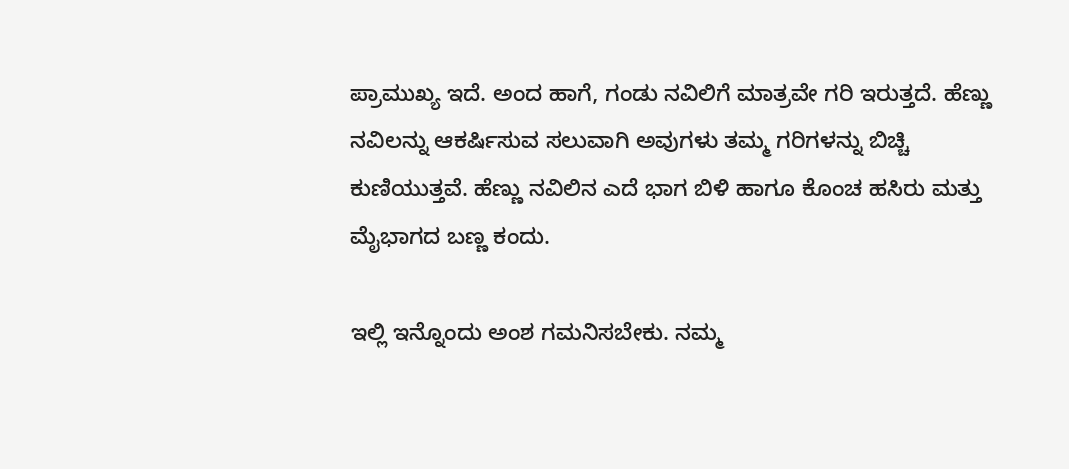ಪ್ರಾಮುಖ್ಯ ಇದೆ. ಅಂದ ಹಾಗೆ, ಗಂಡು ನವಿಲಿಗೆ ಮಾತ್ರವೇ ಗರಿ ಇರುತ್ತದೆ. ಹೆಣ್ಣು ನವಿಲನ್ನು ಆಕರ್ಷಿಸುವ ಸಲುವಾಗಿ ಅವುಗಳು ತಮ್ಮ ಗರಿಗಳನ್ನು ಬಿಚ್ಚಿ ಕುಣಿಯುತ್ತವೆ. ಹೆಣ್ಣು ನವಿಲಿನ ಎದೆ ಭಾಗ ಬಿಳಿ ಹಾಗೂ ಕೊಂಚ ಹಸಿರು ಮತ್ತು ಮೈಭಾಗದ ಬಣ್ಣ ಕಂದು.

ಇಲ್ಲಿ ಇನ್ನೊಂದು ಅಂಶ ಗಮನಿಸಬೇಕು. ನಮ್ಮ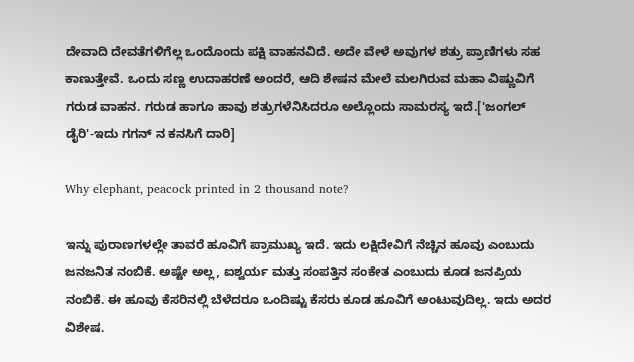ದೇವಾದಿ ದೇವತೆಗಳಿಗೆಲ್ಲ ಒಂದೊಂದು ಪಕ್ಷಿ ವಾಹನವಿದೆ. ಅದೇ ವೇಳೆ ಅವುಗಳ ಶತ್ರು ಪ್ರಾಣಿಗಳು ಸಹ ಕಾಣುತ್ತೇವೆ. ಒಂದು ಸಣ್ಣ ಉದಾಹರಣೆ ಅಂದರೆ, ಆದಿ ಶೇಷನ ಮೇಲೆ ಮಲಗಿರುವ ಮಹಾ ವಿಷ್ಣುವಿಗೆ ಗರುಡ ವಾಹನ. ಗರುಡ ಹಾಗೂ ಹಾವು ಶತ್ರುಗಳೆನಿಸಿದರೂ ಅಲ್ಲೊಂದು ಸಾಮರಸ್ಯ ಇದೆ.['ಜಂಗಲ್ ಡೈರಿ'-ಇದು ಗಗನ್ ನ ಕನಸಿಗೆ ದಾರಿ]

Why elephant, peacock printed in 2 thousand note?

ಇನ್ನು ಪುರಾಣಗಳಲ್ಲೇ ತಾವರೆ ಹೂವಿಗೆ ಪ್ರಾಮುಖ್ಯ ಇದೆ. ಇದು ಲಕ್ಷಿದೇವಿಗೆ ನೆಚ್ಚಿನ ಹೂವು ಎಂಬುದು ಜನಜನಿತ ನಂಬಿಕೆ. ಅಷ್ಟೇ ಅಲ್ಲ, ಐಶ್ವರ್ಯ ಮತ್ತು ಸಂಪತ್ತಿನ ಸಂಕೇತ ಎಂಬುದು ಕೂಡ ಜನಪ್ರಿಯ ನಂಬಿಕೆ. ಈ ಹೂವು ಕೆಸರಿನಲ್ಲಿ ಬೆಳೆದರೂ ಒಂದಿಷ್ಟು ಕೆಸರು ಕೂಡ ಹೂವಿಗೆ ಅಂಟುವುದಿಲ್ಲ. ಇದು ಅದರ ವಿಶೇಷ.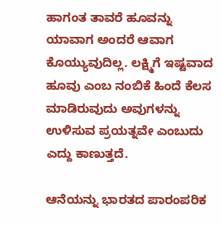ಹಾಗಂತ ತಾವರೆ ಹೂವನ್ನು ಯಾವಾಗ ಅಂದರೆ ಆವಾಗ ಕೊಯ್ಯುವುದಿಲ್ಲ. ಲಕ್ಷ್ಮಿಗೆ ಇಷ್ಟವಾದ ಹೂವು ಎಂಬ ನಂಬಿಕೆ ಹಿಂದೆ ಕೆಲಸ ಮಾಡಿರುವುದು ಅವುಗಳನ್ನು ಉಳಿಸುವ ಪ್ರಯತ್ನವೇ ಎಂಬುದು ಎದ್ದು ಕಾಣುತ್ತದೆ.

ಆನೆಯನ್ನು ಭಾರತದ ಪಾರಂಪರಿಕ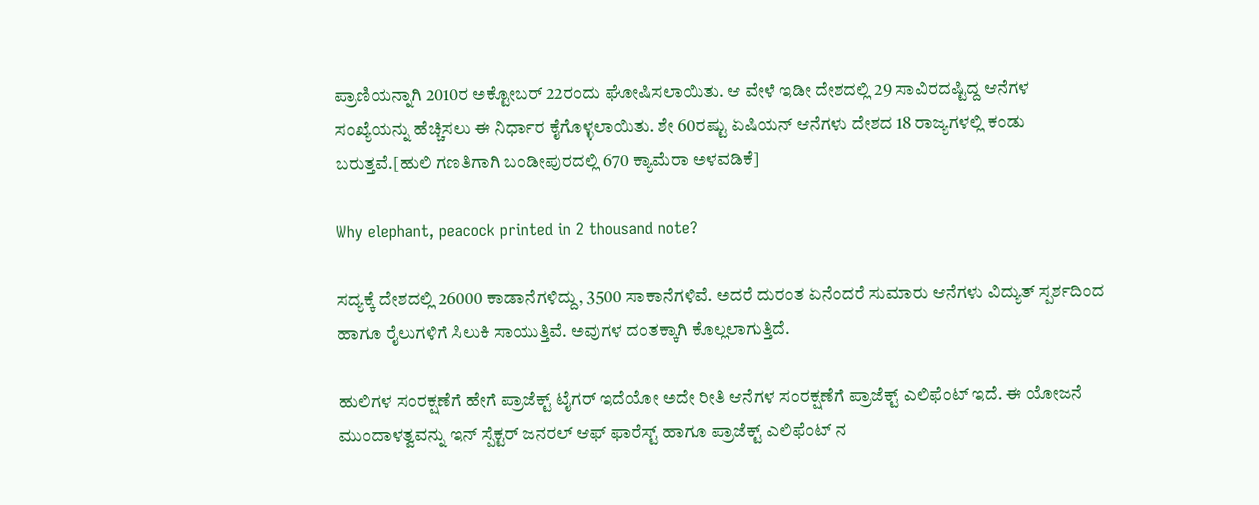ಪ್ರಾಣಿಯನ್ನಾಗಿ 2010ರ ಅಕ್ಟೋಬರ್ 22ರಂದು ಘೋಷಿಸಲಾಯಿತು. ಆ ವೇಳೆ ಇಡೀ ದೇಶದಲ್ಲಿ 29 ಸಾವಿರದಷ್ಟಿದ್ದ ಆನೆಗಳ ಸಂಖ್ಯೆಯನ್ನು ಹೆಚ್ಚಿಸಲು ಈ ನಿರ್ಧಾರ ಕೈಗೊಳ್ಳಲಾಯಿತು. ಶೇ 60ರಷ್ಟು ಏಷಿಯನ್ ಆನೆಗಳು ದೇಶದ 18 ರಾಜ್ಯಗಳಲ್ಲಿ ಕಂಡು ಬರುತ್ತವೆ.[ಹುಲಿ ಗಣತಿಗಾಗಿ ಬಂಡೀಪುರದಲ್ಲಿ 670 ಕ್ಯಾಮೆರಾ ಅಳವಡಿಕೆ]

Why elephant, peacock printed in 2 thousand note?

ಸದ್ಯಕ್ಕೆ ದೇಶದಲ್ಲಿ 26000 ಕಾಡಾನೆಗಳಿದ್ದು, 3500 ಸಾಕಾನೆಗಳಿವೆ. ಅದರೆ ದುರಂತ ಏನೆಂದರೆ ಸುಮಾರು ಆನೆಗಳು ವಿದ್ಯುತ್ ಸ್ಪರ್ಶದಿಂದ ಹಾಗೂ ರೈಲುಗಳಿಗೆ ಸಿಲುಕಿ ಸಾಯುತ್ತಿವೆ. ಅವುಗಳ ದಂತಕ್ಕಾಗಿ ಕೊಲ್ಲಲಾಗುತ್ತಿದೆ.

ಹುಲಿಗಳ ಸಂರಕ್ಷಣೆಗೆ ಹೇಗೆ ಪ್ರಾಜೆಕ್ಟ್ ಟೈಗರ್ ಇದೆಯೋ ಅದೇ ರೀತಿ ಆನೆಗಳ ಸಂರಕ್ಷಣೆಗೆ ಪ್ರಾಜೆಕ್ಟ್ ಎಲಿಫೆಂಟ್ ಇದೆ. ಈ ಯೋಜನೆ ಮುಂದಾಳತ್ವವನ್ನು ಇನ್ ಸ್ಪೆಕ್ಟರ್ ಜನರಲ್ ಆಫ್ ಫಾರೆಸ್ಟ್ ಹಾಗೂ ಪ್ರಾಜೆಕ್ಟ್ ಎಲಿಫೆಂಟ್ ನ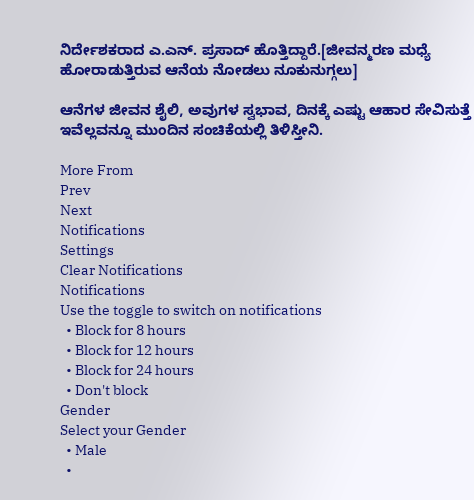ನಿರ್ದೇಶಕರಾದ ಎ.ಎನ್. ಪ್ರಸಾದ್ ಹೊತ್ತಿದ್ದಾರೆ.[ಜೀವನ್ಮರಣ ಮಧ್ಯೆ ಹೋರಾಡುತ್ತಿರುವ ಆನೆಯ ನೋಡಲು ನೂಕುನುಗ್ಗಲು]

ಆನೆಗಳ ಜೀವನ ಶೈಲಿ, ಅವುಗಳ ಸ್ವಭಾವ, ದಿನಕ್ಕೆ ಎಷ್ಟು ಆಹಾರ ಸೇವಿಸುತ್ತೆ ಇವೆಲ್ಲವನ್ನೂ ಮುಂದಿನ ಸಂಚಿಕೆಯಲ್ಲಿ ತಿಳಿಸ್ತೀನಿ.

More From
Prev
Next
Notifications
Settings
Clear Notifications
Notifications
Use the toggle to switch on notifications
  • Block for 8 hours
  • Block for 12 hours
  • Block for 24 hours
  • Don't block
Gender
Select your Gender
  • Male
  •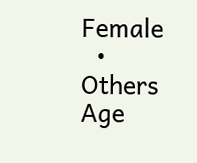Female
  • Others
Age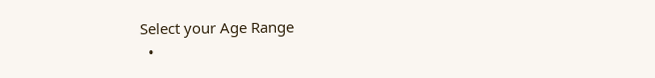Select your Age Range
  •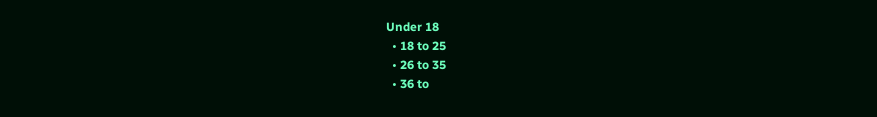Under 18
  • 18 to 25
  • 26 to 35
  • 36 to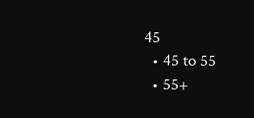45
  • 45 to 55
  • 55+